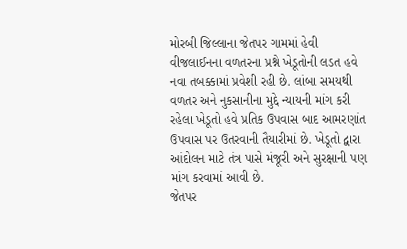મોરબી જિલ્લાના જેતપર ગામમાં હેવી વીજલાઈનના વળતરના પ્રશ્ને ખેડૂતોની લડત હવે નવા તબક્કામાં પ્રવેશી રહી છે. લાંબા સમયથી વળતર અને નુકસાનીના મુદ્દે ન્યાયની માંગ કરી રહેલા ખેડૂતો હવે પ્રતિક ઉપવાસ બાદ આમરણાંત ઉપવાસ પર ઉતરવાની તૈયારીમાં છે. ખેડૂતો દ્વારા આંદોલન માટે તંત્ર પાસે મંજૂરી અને સુરક્ષાની પણ માંગ કરવામાં આવી છે.
જેતપર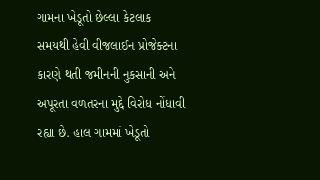ગામના ખેડૂતો છેલ્લા કેટલાક સમયથી હેવી વીજલાઈન પ્રોજેક્ટના કારણે થતી જમીનની નુકસાની અને અપૂરતા વળતરના મુદ્દે વિરોધ નોંધાવી રહ્યા છે. હાલ ગામમાં ખેડૂતો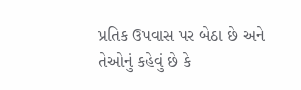પ્રતિક ઉપવાસ પર બેઠા છે અને તેઓનું કહેવું છે કે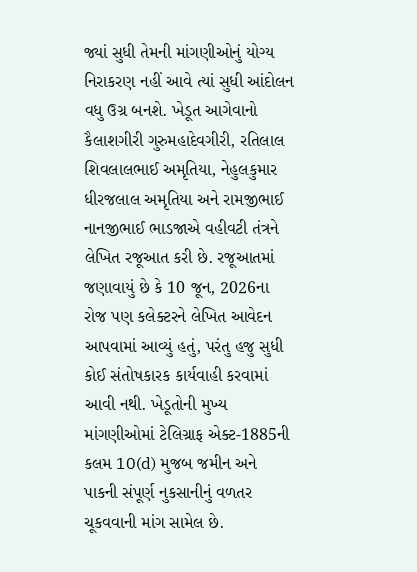જ્યાં સુધી તેમની માંગણીઓનું યોગ્ય નિરાકરણ નહીં આવે ત્યાં સુધી આંદોલન વધુ ઉગ્ર બનશે. ખેડૂત આગેવાનો કૈલાશગીરી ગુરુમહાદેવગીરી, રતિલાલ શિવલાલભાઈ અમૃતિયા, નેહુલકુમાર ધીરજલાલ અમૃતિયા અને રામજીભાઈ નાનજીભાઈ ભાડજાએ વહીવટી તંત્રને લેખિત રજૂઆત કરી છે. રજૂઆતમાં જણાવાયું છે કે 10 જૂન, 2026ના રોજ પણ કલેક્ટરને લેખિત આવેદન આપવામાં આવ્યું હતું, પરંતુ હજુ સુધી કોઈ સંતોષકારક કાર્યવાહી કરવામાં આવી નથી. ખેડૂતોની મુખ્ય માંગણીઓમાં ટેલિગ્રાફ એક્ટ-1885ની કલમ 10(d) મુજબ જમીન અને પાકની સંપૂર્ણ નુકસાનીનું વળતર ચૂકવવાની માંગ સામેલ છે.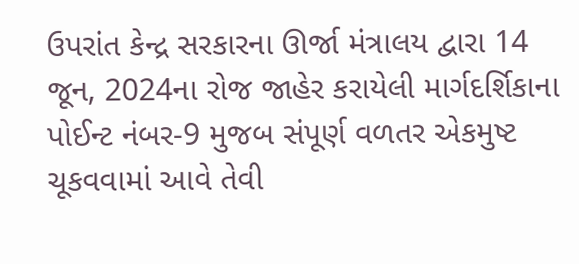ઉપરાંત કેન્દ્ર સરકારના ઊર્જા મંત્રાલય દ્વારા 14 જૂન, 2024ના રોજ જાહેર કરાયેલી માર્ગદર્શિકાના પોઈન્ટ નંબર-9 મુજબ સંપૂર્ણ વળતર એકમુષ્ટ ચૂકવવામાં આવે તેવી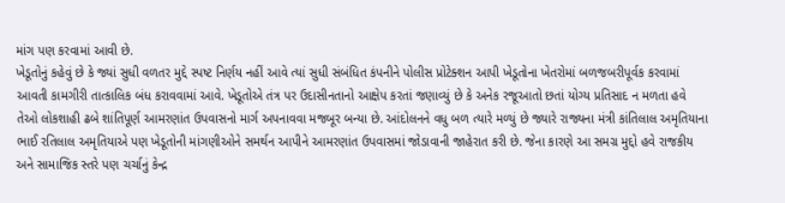માંગ પણ કરવામાં આવી છે.
ખેડૂતોનું કહેવું છે કે જ્યાં સુધી વળતર મુદ્દે સ્પષ્ટ નિર્ણય નહીં આવે ત્યાં સુધી સંબંધિત કંપનીને પોલીસ પ્રોટેક્શન આપી ખેડૂતોના ખેતરોમાં બળજબરીપૂર્વક કરવામાં આવતી કામગીરી તાત્કાલિક બંધ કરાવવામાં આવે. ખેડૂતોએ તંત્ર પર ઉદાસીનતાનો આક્ષેપ કરતાં જણાવ્યું છે કે અનેક રજૂઆતો છતાં યોગ્ય પ્રતિસાદ ન મળતા હવે તેઓ લોકશાહી ઢબે શાંતિપૂર્ણ આમરણાંત ઉપવાસનો માર્ગ અપનાવવા મજબૂર બન્યા છે. આંદોલનને વધુ બળ ત્યારે મળ્યું છે જ્યારે રાજ્યના મંત્રી કાંતિલાલ અમૃતિયાના ભાઈ રતિલાલ અમૃતિયાએ પણ ખેડૂતોની માંગણીઓને સમર્થન આપીને આમરણાંત ઉપવાસમાં જોડાવાની જાહેરાત કરી છે. જેના કારણે આ સમગ્ર મુદ્દો હવે રાજકીય અને સામાજિક સ્તરે પણ ચર્ચાનું કેન્દ્ર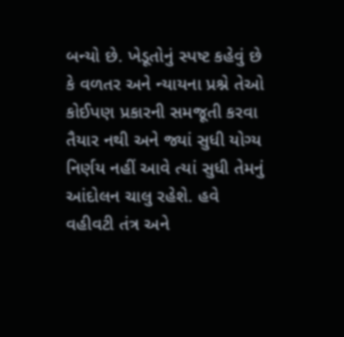બન્યો છે. ખેડૂતોનું સ્પષ્ટ કહેવું છે કે વળતર અને ન્યાયના પ્રશ્ને તેઓ કોઈપણ પ્રકારની સમજૂતી કરવા તૈયાર નથી અને જ્યાં સુધી યોગ્ય નિર્ણય નહીં આવે ત્યાં સુધી તેમનું આંદોલન ચાલુ રહેશે. હવે વહીવટી તંત્ર અને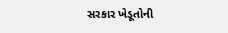સરકાર ખેડૂતોની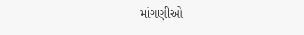માંગણીઓ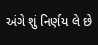અંગે શું નિર્ણય લે છે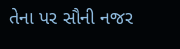તેના પર સૌની નજર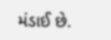મંડાઈ છે.